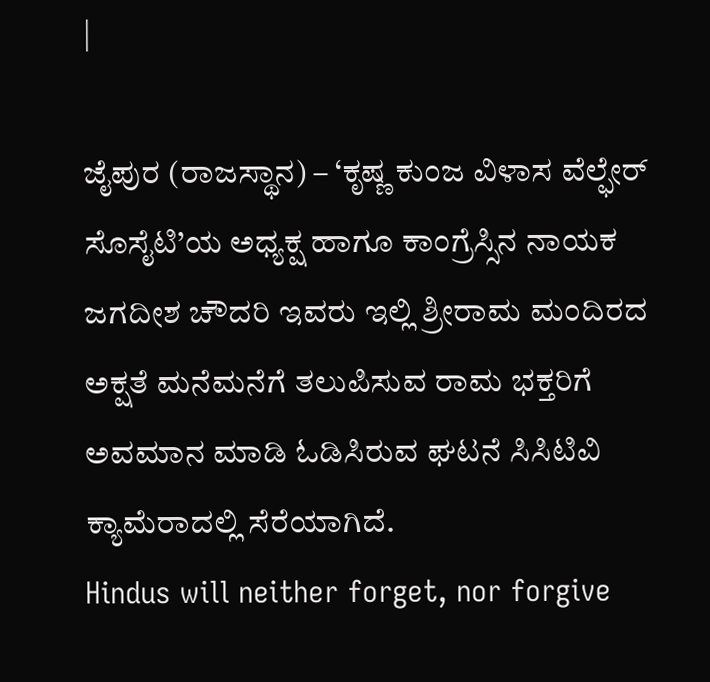|

ಜೈಪುರ (ರಾಜಸ್ಥಾನ) – ‘ಕೃಷ್ಣ ಕುಂಜ ವಿಳಾಸ ವೆಲ್ಫೇರ್ ಸೊಸೈಟಿ’ಯ ಅಧ್ಯಕ್ಷ ಹಾಗೂ ಕಾಂಗ್ರೆಸ್ಸಿನ ನಾಯಕ ಜಗದೀಶ ಚೌದರಿ ಇವರು ಇಲ್ಲಿ ಶ್ರೀರಾಮ ಮಂದಿರದ ಅಕ್ಷತೆ ಮನೆಮನೆಗೆ ತಲುಪಿಸುವ ರಾಮ ಭಕ್ತರಿಗೆ ಅವಮಾನ ಮಾಡಿ ಓಡಿಸಿರುವ ಘಟನೆ ಸಿಸಿಟಿವಿ ಕ್ಯಾಮೆರಾದಲ್ಲಿ ಸೆರೆಯಾಗಿದೆ.
Hindus will neither forget, nor forgive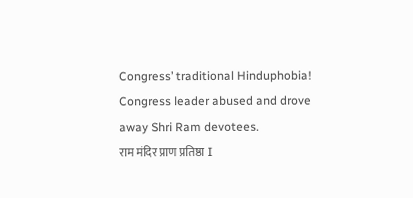Congress’ traditional Hinduphobia!
Congress leader abused and drove away Shri Ram devotees.
राम मंदिर प्राण प्रतिष्ठा I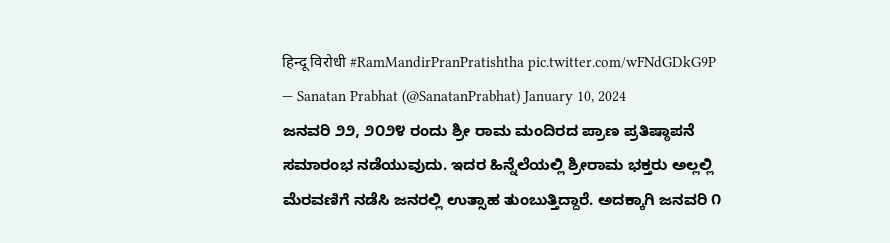हिन्दू विरोधी #RamMandirPranPratishtha pic.twitter.com/wFNdGDkG9P
— Sanatan Prabhat (@SanatanPrabhat) January 10, 2024
ಜನವರಿ ೨೨, ೨೦೨೪ ರಂದು ಶ್ರೀ ರಾಮ ಮಂದಿರದ ಪ್ರಾಣ ಪ್ರತಿಷ್ಠಾಪನೆ ಸಮಾರಂಭ ನಡೆಯುವುದು. ಇದರ ಹಿನ್ನೆಲೆಯಲ್ಲಿ ಶ್ರೀರಾಮ ಭಕ್ತರು ಅಲ್ಲಲ್ಲಿ ಮೆರವಣಿಗೆ ನಡೆಸಿ ಜನರಲ್ಲಿ ಉತ್ಸಾಹ ತುಂಬುತ್ತಿದ್ದಾರೆ. ಅದಕ್ಕಾಗಿ ಜನವರಿ ೧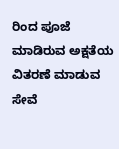ರಿಂದ ಪೂಜೆ ಮಾಡಿರುವ ಅಕ್ಷತೆಯ ವಿತರಣೆ ಮಾಡುವ ಸೇವೆ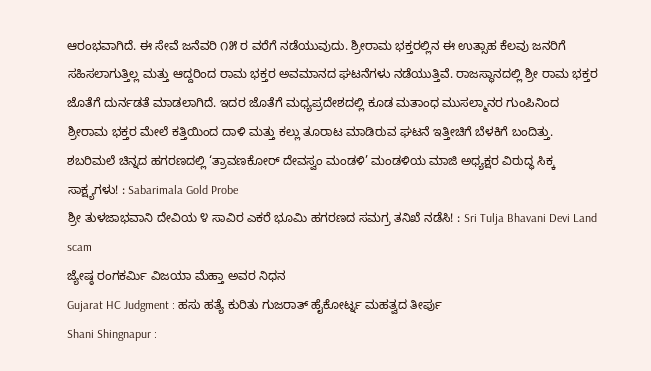ಆರಂಭವಾಗಿದೆ. ಈ ಸೇವೆ ಜನೆವರಿ ೧೫ ರ ವರೆಗೆ ನಡೆಯುವುದು. ಶ್ರೀರಾಮ ಭಕ್ತರಲ್ಲಿನ ಈ ಉತ್ಸಾಹ ಕೆಲವು ಜನರಿಗೆ ಸಹಿಸಲಾಗುತ್ತಿಲ್ಲ ಮತ್ತು ಆದ್ದರಿಂದ ರಾಮ ಭಕ್ತರ ಅವಮಾನದ ಘಟನೆಗಳು ನಡೆಯುತ್ತಿವೆ. ರಾಜಸ್ಥಾನದಲ್ಲಿ ಶ್ರೀ ರಾಮ ಭಕ್ತರ ಜೊತೆಗೆ ದುರ್ನಡತೆ ಮಾಡಲಾಗಿದೆ. ಇದರ ಜೊತೆಗೆ ಮಧ್ಯಪ್ರದೇಶದಲ್ಲಿ ಕೂಡ ಮತಾಂಧ ಮುಸಲ್ಮಾನರ ಗುಂಪಿನಿಂದ ಶ್ರೀರಾಮ ಭಕ್ತರ ಮೇಲೆ ಕತ್ತಿಯಿಂದ ದಾಳಿ ಮತ್ತು ಕಲ್ಲು ತೂರಾಟ ಮಾಡಿರುವ ಘಟನೆ ಇತ್ತೀಚಿಗೆ ಬೆಳಕಿಗೆ ಬಂದಿತ್ತು.
ಶಬರಿಮಲೆ ಚಿನ್ನದ ಹಗರಣದಲ್ಲಿ ‘ತ್ರಾವಣಕೋರ್ ದೇವಸ್ವಂ ಮಂಡಳಿ’ ಮಂಡಳಿಯ ಮಾಜಿ ಅಧ್ಯಕ್ಷರ ವಿರುದ್ಧ ಸಿಕ್ಕ ಸಾಕ್ಷ್ಯಗಳು! : Sabarimala Gold Probe
ಶ್ರೀ ತುಳಜಾಭವಾನಿ ದೇವಿಯ ೪ ಸಾವಿರ ಎಕರೆ ಭೂಮಿ ಹಗರಣದ ಸಮಗ್ರ ತನಿಖೆ ನಡೆಸಿ! : Sri Tulja Bhavani Devi Land scam
ಜ್ಯೇಷ್ಠ ರಂಗಕರ್ಮಿ ವಿಜಯಾ ಮೆಹ್ತಾ ಅವರ ನಿಧನ
Gujarat HC Judgment : ಹಸು ಹತ್ಯೆ ಕುರಿತು ಗುಜರಾತ್ ಹೈಕೋರ್ಟ್ನ ಮಹತ್ವದ ತೀರ್ಪು
Shani Shingnapur :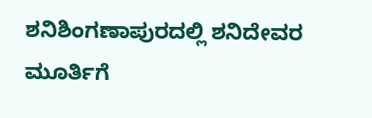ಶನಿಶಿಂಗಣಾಪುರದಲ್ಲಿ ಶನಿದೇವರ ಮೂರ್ತಿಗೆ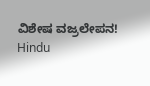ವಿಶೇಷ ವಜ್ರಲೇಪನ!
Hindu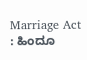Marriage Act : ಹಿಂದೂ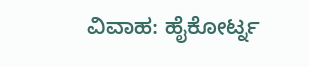ವಿವಾಹ: ಹೈಕೋರ್ಟ್ನ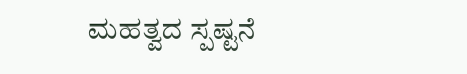ಮಹತ್ವದ ಸ್ಪಷ್ಟನೆ